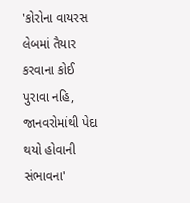'કોરોના વાયરસ લેબમાં તૈયાર કરવાના કોઈ પુરાવા નહિ, જાનવરોમાંથી પેદા થયો હોવાની સંભાવના'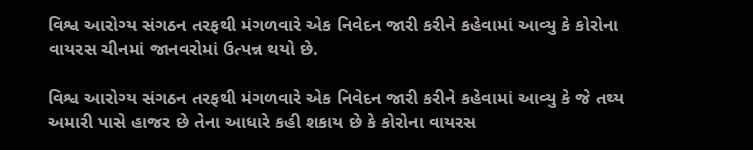વિશ્વ આરોગ્ય સંગઠન તરફથી મંગળવારે એક નિવેદન જારી કરીને કહેવામાં આવ્યુ કે કોરોના વાયરસ ચીનમાં જાનવરોમાં ઉત્પન્ન થયો છે.

વિશ્વ આરોગ્ય સંગઠન તરફથી મંગળવારે એક નિવેદન જારી કરીને કહેવામાં આવ્યુ કે જે તથ્ય અમારી પાસે હાજર છે તેના આધારે કહી શકાય છે કે કોરોના વાયરસ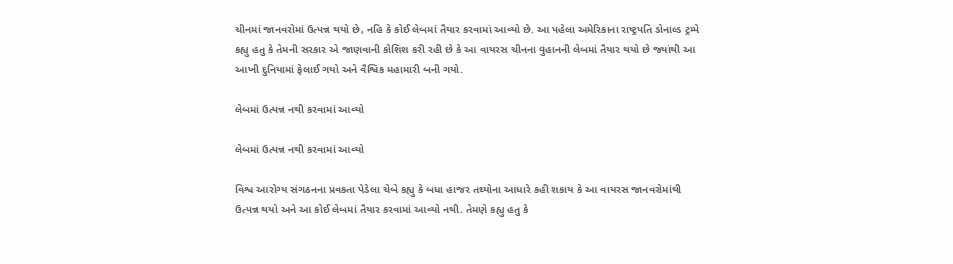ચીનમાં જાનવરોમાં ઉત્પન્ન થયો છે, નહિ કે કોઈ લેબમાં તૈયાર કરવામાં આવ્યો છે. આ પહેલા અમેરિકાના રાષ્ટ્રપતિ ડોનાલ્ડ ટ્રમ્પે કહ્યુ હતુ કે તેમની સરકાર એ જાણવાની કોશિશ કરી રહી છે કે આ વાયરસ ચીનના વુહાનની લેબમાં તૈયાર થયો છે જ્યાંથી આ આખી દુનિયામાં ફેલાઈ ગયો અને વૈશ્વિક મહામારી બની ગયો.

લેબમાં ઉત્પન્ન નથી કરવામાં આવ્યો

લેબમાં ઉત્પન્ન નથી કરવામાં આવ્યો

વિશ્વ આરોગ્ય સંગઠનના પ્રવકતા પેડેલા ચેબે કહ્યુ કે બધા હાજર તથ્યોના આધારે કહી શકાય કે આ વાયરસ જાનવરોમાંથી ઉત્પન્ન થયો અને આ કોઈ લેબમાં તૈયાર કરવામાં આવ્યો નથી. તેમણે કહ્યુ હતુ કે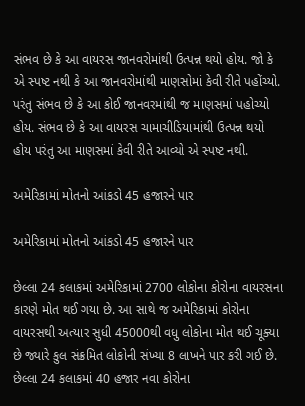સંભવ છે કે આ વાયરસ જાનવરોમાંથી ઉત્પન્ન થયો હોય. જો કે એ સ્પષ્ટ નથી કે આ જાનવરોમાંથી માણસોમાં કેવી રીતે પહોંચ્યો. પરંતુ સંભવ છે કે આ કોઈ જાનવરમાંથી જ માણસમાં પહોચ્યો હોય. સંભવ છે કે આ વાયરસ ચામાચીડિયામાંથી ઉત્પન્ન થયો હોય પરંતુ આ માણસમાં કેવી રીતે આવ્યો એ સ્પષ્ટ નથી.

અમેરિકામાં મોતનો આંકડો 45 હજારને પાર

અમેરિકામાં મોતનો આંકડો 45 હજારને પાર

છેલ્લા 24 કલાકમાં અમેરિકામાં 2700 લોકોના કોરોના વાયરસના કારણે મોત થઈ ગયા છે. આ સાથે જ અમેરિકામાં કોરોના વાયરસથી અત્યાર સુધી 45000થી વધુ લોકોના મોત થઈ ચૂક્યા છે જ્યારે કુલ સંક્રમિત લોકોની સંખ્યા 8 લાખને પાર કરી ગઈ છે. છેલ્લા 24 કલાકમાં 40 હજાર નવા કોરોના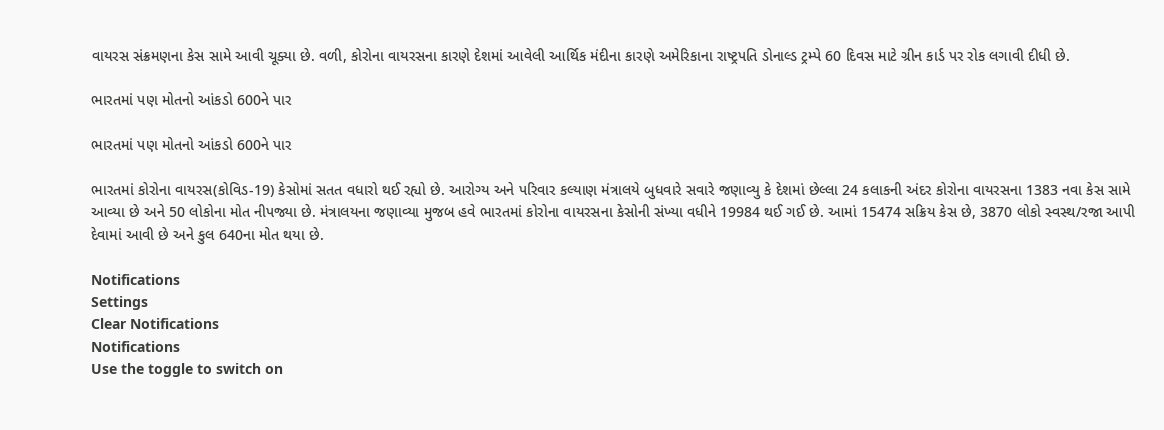વાયરસ સંક્રમણના કેસ સામે આવી ચૂક્યા છે. વળી, કોરોના વાયરસના કારણે દેશમાં આવેલી આર્થિક મંદીના કારણે અમેરિકાના રાષ્ટ્રપતિ ડોનાલ્ડ ટ્રમ્પે 60 દિવસ માટે ગ્રીન કાર્ડ પર રોક લગાવી દીધી છે.

ભારતમાં પણ મોતનો આંકડો 600ને પાર

ભારતમાં પણ મોતનો આંકડો 600ને પાર

ભારતમાં કોરોના વાયરસ(કોવિડ-19) કેસોમાં સતત વધારો થઈ રહ્યો છે. આરોગ્ય અને પરિવાર કલ્યાણ મંત્રાલયે બુધવારે સવારે જણાવ્યુ કે દેશમાં છેલ્લા 24 કલાકની અંદર કોરોના વાયરસના 1383 નવા કેસ સામે આવ્યા છે અને 50 લોકોના મોત નીપજ્યા છે. મંત્રાલયના જણાવ્યા મુજબ હવે ભારતમાં કોરોના વાયરસના કેસોની સંખ્યા વધીને 19984 થઈ ગઈ છે. આમાં 15474 સક્રિય કેસ છે, 3870 લોકો સ્વસ્થ/રજા આપી દેવામાં આવી છે અને કુલ 640ના મોત થયા છે.

Notifications
Settings
Clear Notifications
Notifications
Use the toggle to switch on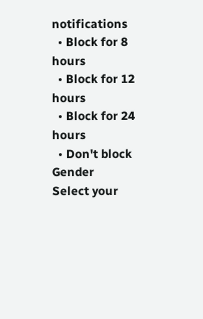notifications
  • Block for 8 hours
  • Block for 12 hours
  • Block for 24 hours
  • Don't block
Gender
Select your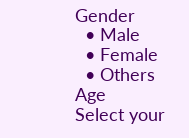Gender
  • Male
  • Female
  • Others
Age
Select your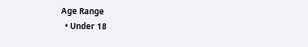Age Range
  • Under 18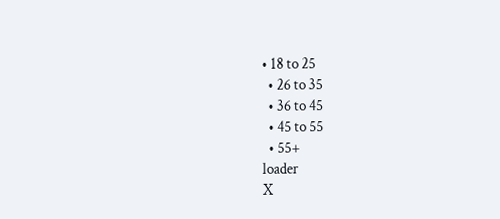• 18 to 25
  • 26 to 35
  • 36 to 45
  • 45 to 55
  • 55+
loader
X